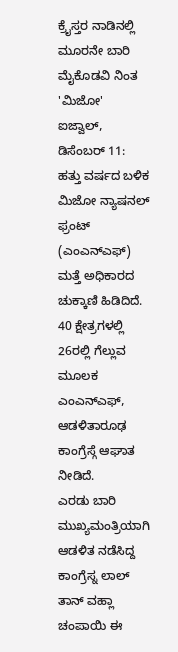ಕ್ರೈಸ್ತರ ನಾಡಿನಲ್ಲಿ ಮೂರನೇ ಬಾರಿ ಮೈಕೊಡವಿ ನಿಂತ 'ಮಿಜೋ'
ಐಜ್ವಾಲ್, ಡಿಸೆಂಬರ್ 11: ಹತ್ತು ವರ್ಷದ ಬಳಿಕ ಮಿಜೋ ನ್ಯಾಷನಲ್ ಫ್ರಂಟ್ (ಎಂಎನ್ಎಫ್) ಮತ್ತೆ ಅಧಿಕಾರದ ಚುಕ್ಕಾಣಿ ಹಿಡಿದಿದೆ.
40 ಕ್ಷೇತ್ರಗಳಲ್ಲಿ 26ರಲ್ಲಿ ಗೆಲ್ಲುವ ಮೂಲಕ ಎಂಎನ್ಎಫ್, ಆಡಳಿತಾರೂಢ ಕಾಂಗ್ರೆಸ್ಗೆ ಆಘಾತ ನೀಡಿದೆ.
ಎರಡು ಬಾರಿ ಮುಖ್ಯಮಂತ್ರಿಯಾಗಿ ಆಡಳಿತ ನಡೆಸಿದ್ದ ಕಾಂಗ್ರೆಸ್ನ ಲಾಲ್ ತಾನ್ ವಹ್ಲಾ ಚಂಪಾಯಿ ಈ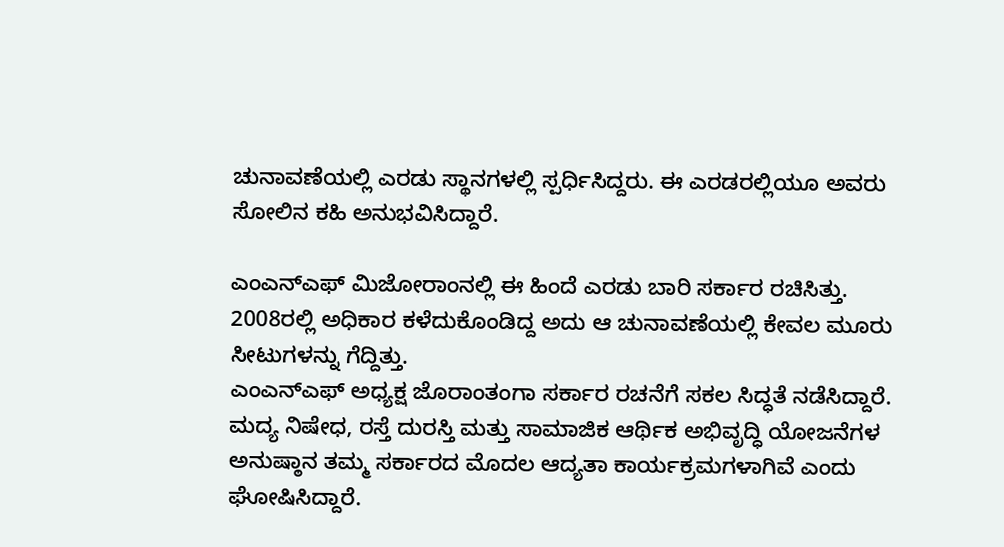ಚುನಾವಣೆಯಲ್ಲಿ ಎರಡು ಸ್ಥಾನಗಳಲ್ಲಿ ಸ್ಪರ್ಧಿಸಿದ್ದರು. ಈ ಎರಡರಲ್ಲಿಯೂ ಅವರು ಸೋಲಿನ ಕಹಿ ಅನುಭವಿಸಿದ್ದಾರೆ.

ಎಂಎನ್ಎಫ್ ಮಿಜೋರಾಂನಲ್ಲಿ ಈ ಹಿಂದೆ ಎರಡು ಬಾರಿ ಸರ್ಕಾರ ರಚಿಸಿತ್ತು. 2008ರಲ್ಲಿ ಅಧಿಕಾರ ಕಳೆದುಕೊಂಡಿದ್ದ ಅದು ಆ ಚುನಾವಣೆಯಲ್ಲಿ ಕೇವಲ ಮೂರು ಸೀಟುಗಳನ್ನು ಗೆದ್ದಿತ್ತು.
ಎಂಎನ್ಎಫ್ ಅಧ್ಯಕ್ಷ ಜೊರಾಂತಂಗಾ ಸರ್ಕಾರ ರಚನೆಗೆ ಸಕಲ ಸಿದ್ಧತೆ ನಡೆಸಿದ್ದಾರೆ. ಮದ್ಯ ನಿಷೇಧ, ರಸ್ತೆ ದುರಸ್ತಿ ಮತ್ತು ಸಾಮಾಜಿಕ ಆರ್ಥಿಕ ಅಭಿವೃದ್ಧಿ ಯೋಜನೆಗಳ ಅನುಷ್ಠಾನ ತಮ್ಮ ಸರ್ಕಾರದ ಮೊದಲ ಆದ್ಯತಾ ಕಾರ್ಯಕ್ರಮಗಳಾಗಿವೆ ಎಂದು ಘೋಷಿಸಿದ್ದಾರೆ.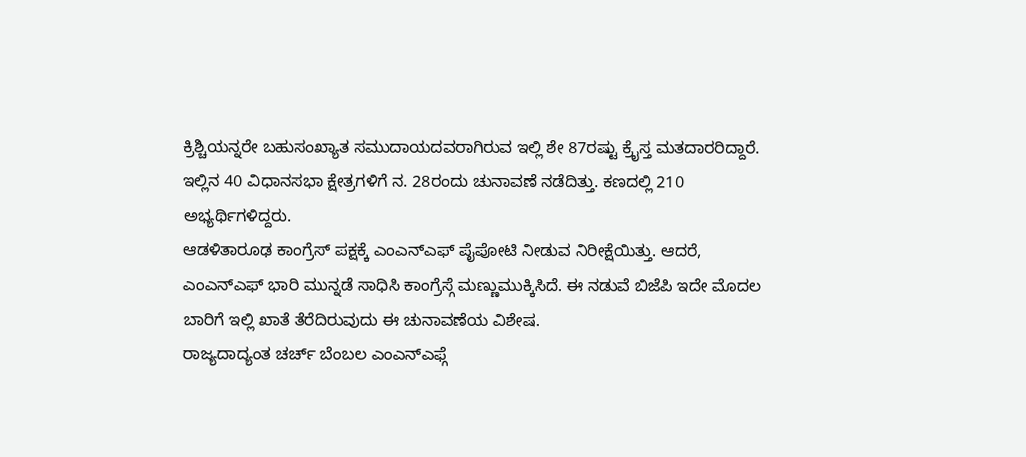ಕ್ರಿಶ್ಚಿಯನ್ನರೇ ಬಹುಸಂಖ್ಯಾತ ಸಮುದಾಯದವರಾಗಿರುವ ಇಲ್ಲಿ ಶೇ 87ರಷ್ಟು ಕ್ರೈಸ್ತ ಮತದಾರರಿದ್ದಾರೆ.
ಇಲ್ಲಿನ 40 ವಿಧಾನಸಭಾ ಕ್ಷೇತ್ರಗಳಿಗೆ ನ. 28ರಂದು ಚುನಾವಣೆ ನಡೆದಿತ್ತು. ಕಣದಲ್ಲಿ 210 ಅಭ್ಯರ್ಥಿಗಳಿದ್ದರು.
ಆಡಳಿತಾರೂಢ ಕಾಂಗ್ರೆಸ್ ಪಕ್ಷಕ್ಕೆ ಎಂಎನ್ಎಫ್ ಪೈಪೋಟಿ ನೀಡುವ ನಿರೀಕ್ಷೆಯಿತ್ತು. ಆದರೆ, ಎಂಎನ್ಎಫ್ ಭಾರಿ ಮುನ್ನಡೆ ಸಾಧಿಸಿ ಕಾಂಗ್ರೆಸ್ಗೆ ಮಣ್ಣುಮುಕ್ಕಿಸಿದೆ. ಈ ನಡುವೆ ಬಿಜೆಪಿ ಇದೇ ಮೊದಲ ಬಾರಿಗೆ ಇಲ್ಲಿ ಖಾತೆ ತೆರೆದಿರುವುದು ಈ ಚುನಾವಣೆಯ ವಿಶೇಷ.
ರಾಜ್ಯದಾದ್ಯಂತ ಚರ್ಚ್ ಬೆಂಬಲ ಎಂಎನ್ಎಫ್ಗೆ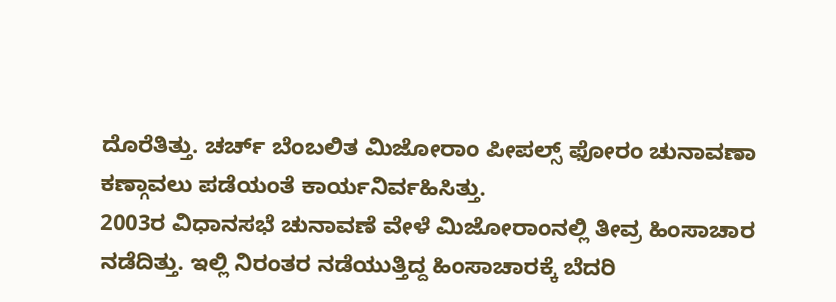ದೊರೆತಿತ್ತು. ಚರ್ಚ್ ಬೆಂಬಲಿತ ಮಿಜೋರಾಂ ಪೀಪಲ್ಸ್ ಫೋರಂ ಚುನಾವಣಾ ಕಣ್ಗಾವಲು ಪಡೆಯಂತೆ ಕಾರ್ಯನಿರ್ವಹಿಸಿತ್ತು.
2003ರ ವಿಧಾನಸಭೆ ಚುನಾವಣೆ ವೇಳೆ ಮಿಜೋರಾಂನಲ್ಲಿ ತೀವ್ರ ಹಿಂಸಾಚಾರ ನಡೆದಿತ್ತು. ಇಲ್ಲಿ ನಿರಂತರ ನಡೆಯುತ್ತಿದ್ದ ಹಿಂಸಾಚಾರಕ್ಕೆ ಬೆದರಿ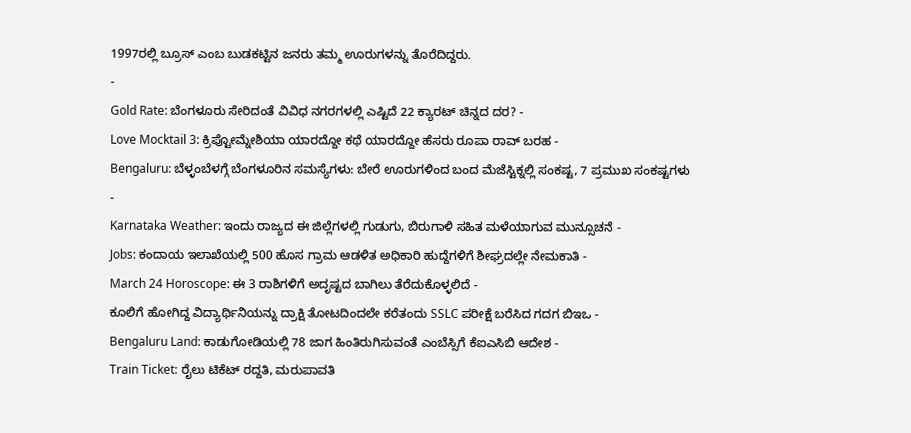1997ರಲ್ಲಿ ಬ್ರೂಸ್ ಎಂಬ ಬುಡಕಟ್ಟಿನ ಜನರು ತಮ್ಮ ಊರುಗಳನ್ನು ತೊರೆದಿದ್ದರು.
-
Gold Rate: ಬೆಂಗಳೂರು ಸೇರಿದಂತೆ ವಿವಿಧ ನಗರಗಳಲ್ಲಿ ಎಷ್ಟಿದೆ 22 ಕ್ಯಾರಟ್ ಚಿನ್ನದ ದರ? -
Love Mocktail 3: ಕ್ರಿಪ್ಟೋಮ್ನೇಶಿಯಾ ಯಾರದ್ದೋ ಕಥೆ ಯಾರದ್ದೋ ಹೆಸರು ರೂಪಾ ರಾವ್ ಬರಹ -
Bengaluru: ಬೆಳ್ಳಂಬೆಳಗ್ಗೆ ಬೆಂಗಳೂರಿನ ಸಮಸ್ಯೆಗಳು: ಬೇರೆ ಊರುಗಳಿಂದ ಬಂದ ಮೆಜೆಸ್ಟಿಕ್ನಲ್ಲಿ ಸಂಕಷ್ಟ, 7 ಪ್ರಮುಖ ಸಂಕಷ್ಟಗಳು -
Karnataka Weather: ಇಂದು ರಾಜ್ಯದ ಈ ಜಿಲ್ಲೆಗಳಲ್ಲಿ ಗುಡುಗು, ಬಿರುಗಾಳಿ ಸಹಿತ ಮಳೆಯಾಗುವ ಮುನ್ಸೂಚನೆ -
Jobs: ಕಂದಾಯ ಇಲಾಖೆಯಲ್ಲಿ 500 ಹೊಸ ಗ್ರಾಮ ಆಡಳಿತ ಅಧಿಕಾರಿ ಹುದ್ದೆಗಳಿಗೆ ಶೀಘ್ರದಲ್ಲೇ ನೇಮಕಾತಿ -
March 24 Horoscope: ಈ 3 ರಾಶಿಗಳಿಗೆ ಅದೃಷ್ಟದ ಬಾಗಿಲು ತೆರೆದುಕೊಳ್ಳಲಿದೆ -
ಕೂಲಿಗೆ ಹೋಗಿದ್ದ ವಿದ್ಯಾರ್ಥಿನಿಯನ್ನು ದ್ರಾಕ್ಷಿ ತೋಟದಿಂದಲೇ ಕರೆತಂದು SSLC ಪರೀಕ್ಷೆ ಬರೆಸಿದ ಗದಗ ಬಿಇಒ -
Bengaluru Land: ಕಾಡುಗೋಡಿಯಲ್ಲಿ 78 ಜಾಗ ಹಿಂತಿರುಗಿಸುವಂತೆ ಎಂಬೆಸ್ಸಿಗೆ ಕೆಐಎಸಿಬಿ ಆದೇಶ -
Train Ticket: ರೈಲು ಟಿಕೆಟ್ ರದ್ದತಿ, ಮರುಪಾವತಿ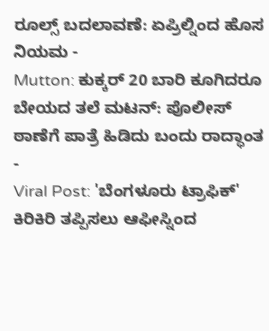ರೂಲ್ಸ್ ಬದಲಾವಣೆ: ಏಪ್ರಿಲ್ನಿಂದ ಹೊಸ ನಿಯಮ -
Mutton: ಕುಕ್ಕರ್ 20 ಬಾರಿ ಕೂಗಿದರೂ ಬೇಯದ ತಲೆ ಮಟನ್: ಪೊಲೀಸ್ ಠಾಣೆಗೆ ಪಾತ್ರೆ ಹಿಡಿದು ಬಂದು ರಾದ್ಧಾಂತ -
Viral Post: 'ಬೆಂಗಳೂರು ಟ್ರಾಫಿಕ್' ಕಿರಿಕಿರಿ ತಪ್ಪಿಸಲು ಆಫೀಸ್ನಿಂದ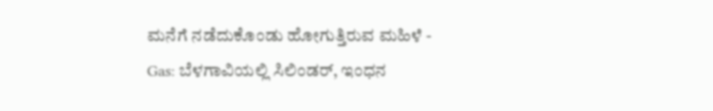ಮನೆಗೆ ನಡೆದುಕೊಂಡು ಹೋಗುತ್ತಿರುವ ಮಹಿಳೆ -
Gas: ಬೆಳಗಾವಿಯಲ್ಲಿ ಸಿಲಿಂಡರ್, ಇಂಧನ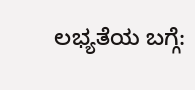ಲಭ್ಯತೆಯ ಬಗ್ಗೆ: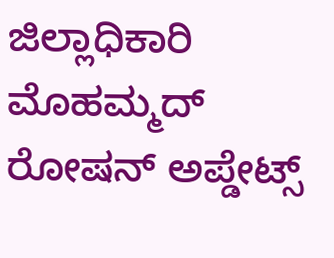ಜಿಲ್ಲಾಧಿಕಾರಿ ಮೊಹಮ್ಮದ್ ರೋಷನ್ ಅಪ್ಡೇಟ್ಸ್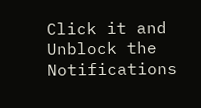Click it and Unblock the Notifications